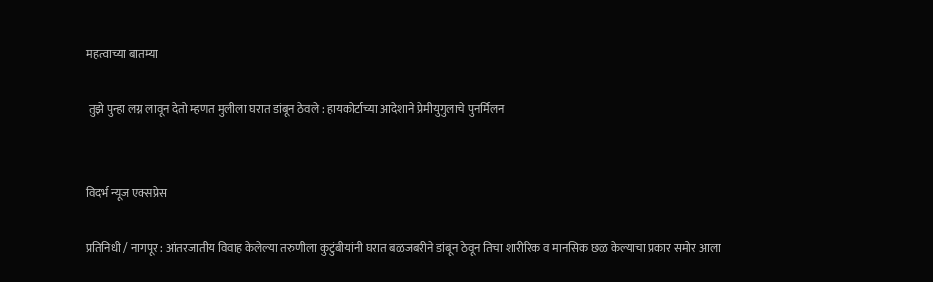महत्वाच्या बातम्या

 तुझे पुन्हा लग्न लावून देतो म्हणत मुलीला घरात डांबून ठेवले : हायकोर्टाच्या आदेशाने प्रेमीयुगुलाचे पुनर्मिलन


विदर्भ न्यूज एक्सप्रेस

प्रतिनिधी / नागपूर : आंतरजातीय विवाह केलेल्या तरुणीला कुटुंबीयांनी घरात बळजबरीने डांबून ठेवून तिचा शारीरिक व मानसिक छळ केल्याचा प्रकार समोर आला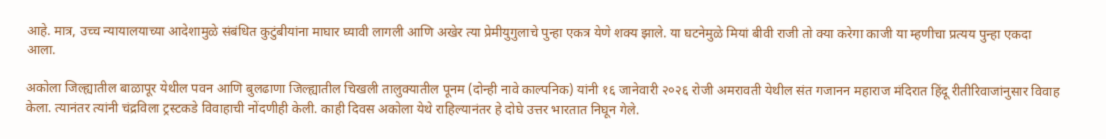आहे. मात्र, उच्च न्यायालयाच्या आदेशामुळे संबंधित कुटुंबीयांना माघार घ्यावी लागली आणि अखेर त्या प्रेमीयुगुलाचे पुन्हा एकत्र येणे शक्य झाले. या घटनेमुळे मियां बीवी राजी तो क्या करेगा काजी या म्हणीचा प्रत्यय पुन्हा एकदा आला.

अकोला जिल्ह्यातील बाळापूर येथील पवन आणि बुलढाणा जिल्ह्यातील चिखली तालुक्यातील पूनम (दोन्ही नावे काल्पनिक) यांनी १६ जानेवारी २०२६ रोजी अमरावती येथील संत गजानन महाराज मंदिरात हिंदू रीतीरिवाजांनुसार विवाह केला. त्यानंतर त्यांनी चंद्रविला ट्रस्टकडे विवाहाची नोंदणीही केली. काही दिवस अकोला येथे राहिल्यानंतर हे दोघे उत्तर भारतात निघून गेले.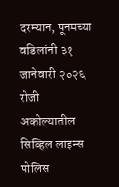दरम्यान, पूनमच्या वडिलांनी ३१ जानेवारी २०२६ रोजी अकोल्यातील सिव्हिल लाइन्स पोलिस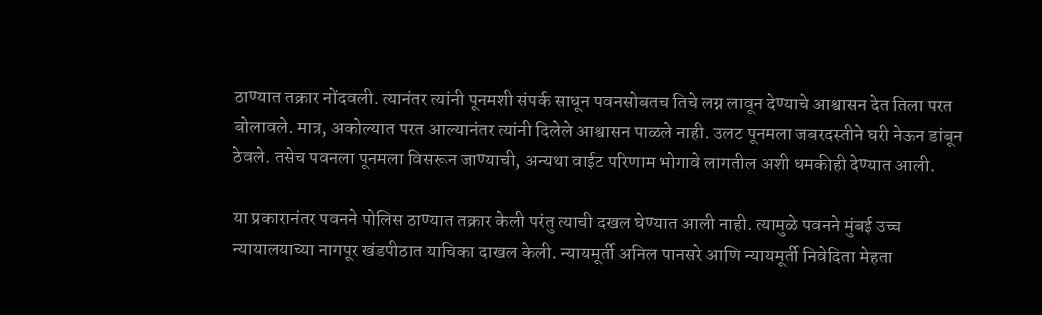ठाण्यात तक्रार नोंदवली. त्यानंतर त्यांनी पूनमशी संपर्क साधून पवनसोबतच तिचे लग्न लावून देण्याचे आश्वासन देत तिला परत बोलावले. मात्र, अकोल्यात परत आल्यानंतर त्यांनी दिलेले आश्वासन पाळले नाही. उलट पूनमला जबरदस्तीने घरी नेऊन डांबून ठेवले. तसेच पवनला पूनमला विसरून जाण्याची, अन्यथा वाईट परिणाम भोगावे लागतील अशी धमकीही देण्यात आली.

या प्रकारानंतर पवनने पोलिस ठाण्यात तक्रार केली परंतु त्याची दखल घेण्यात आली नाही. त्यामुळे पवनने मुंबई उच्च न्यायालयाच्या नागपूर खंडपीठात याचिका दाखल केली. न्यायमूर्ती अनिल पानसरे आणि न्यायमूर्ती निवेदिता मेहता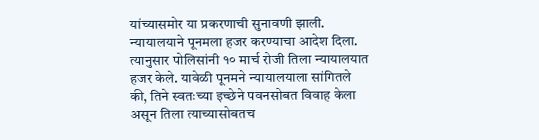यांच्यासमोर या प्रकरणाची सुनावणी झाली. न्यायालयाने पूनमला हजर करण्याचा आदेश दिला. त्यानुसार पोलिसांनी १० मार्च रोजी तिला न्यायालयात हजर केले. यावेळी पूनमने न्यायालयाला सांगितले की, तिने स्वतःच्या इच्छेने पवनसोबत विवाह केला असून तिला त्याच्यासोबतच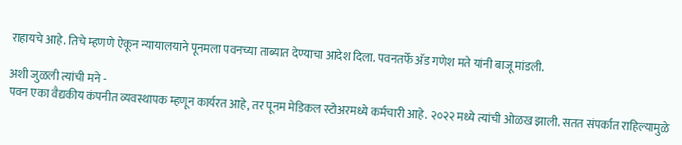राहायचे आहे. तिचे म्हणणे ऐकून न्यायालयाने पूनमला पवनच्या ताब्यात देण्याचा आदेश दिला. पवनतर्फे अ‍ॅड गणेश मते यांनी बाजू मांडली.

अशी जुळली त्यांची मने -
पवन एका वैद्यकीय कंपनीत व्यवस्थापक म्हणून कार्यरत आहे, तर पूनम मेडिकल स्टोअरमध्ये कर्मचारी आहे. २०२२ मध्ये त्यांची ओळख झाली. सतत संपर्कात राहिल्यामुळे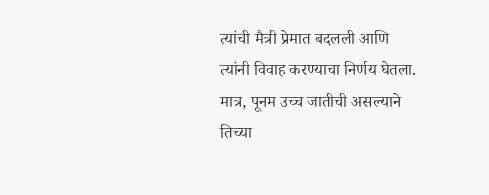त्यांची मैत्री प्रेमात बदलली आणि त्यांनी विवाह करण्याचा निर्णय घेतला. मात्र, पूनम उच्च जातीची असल्याने तिच्या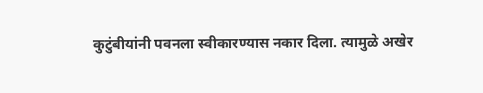कुटुंबीयांनी पवनला स्वीकारण्यास नकार दिला. त्यामुळे अखेर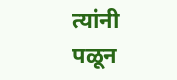त्यांनी पळून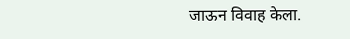जाऊन विवाह केला.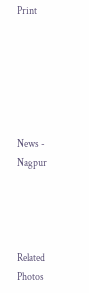Print






News - Nagpur




Related Photos